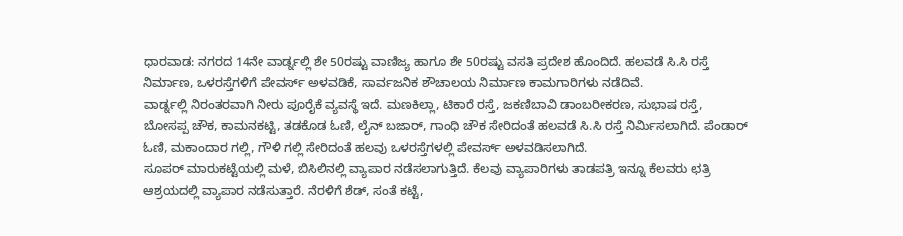ಧಾರವಾಡ: ನಗರದ 14ನೇ ವಾರ್ಡ್ನಲ್ಲಿ ಶೇ 50ರಷ್ಟು ವಾಣಿಜ್ಯ ಹಾಗೂ ಶೇ 50ರಷ್ಟು ವಸತಿ ಪ್ರದೇಶ ಹೊಂದಿದೆ. ಹಲವಡೆ ಸಿ.ಸಿ ರಸ್ತೆ ನಿರ್ಮಾಣ, ಒಳರಸ್ತೆಗಳಿಗೆ ಪೇವರ್ಸ್ ಅಳವಡಿಕೆ, ಸಾರ್ವಜನಿಕ ಶೌಚಾಲಯ ನಿರ್ಮಾಣ ಕಾಮಗಾರಿಗಳು ನಡೆದಿವೆ.
ವಾರ್ಡ್ನಲ್ಲಿ ನಿರಂತರವಾಗಿ ನೀರು ಪೂರೈಕೆ ವ್ಯವಸ್ಥೆ ಇದೆ. ಮಣಕಿಲ್ಲಾ, ಟಿಕಾರೆ ರಸ್ತೆ, ಜಕಣಿಬಾವಿ ಡಾಂಬರೀಕರಣ, ಸುಭಾಷ ರಸ್ತೆ, ಬೋಸಪ್ಪ ಚೌಕ, ಕಾಮನಕಟ್ಟಿ, ತಡಕೊಡ ಓಣಿ, ಲೈನ್ ಬಜಾರ್, ಗಾಂಧಿ ಚೌಕ ಸೇರಿದಂತೆ ಹಲವಡೆ ಸಿ.ಸಿ ರಸ್ತೆ ನಿರ್ಮಿಸಲಾಗಿದೆ. ಪೆಂಡಾರ್ ಓಣಿ, ಮಕಾಂದಾರ ಗಲ್ಲಿ, ಗೌಳಿ ಗಲ್ಲಿ ಸೇರಿದಂತೆ ಹಲವು ಒಳರಸ್ತೆಗಳಲ್ಲಿ ಪೇವರ್ಸ್ ಅಳವಡಿಸಲಾಗಿದೆ.
ಸೂಪರ್ ಮಾರುಕಟ್ಟೆಯಲ್ಲಿ ಮಳೆ, ಬಿಸಿಲಿನಲ್ಲಿ ವ್ಯಾಪಾರ ನಡೆಸಲಾಗುತ್ತಿದೆ. ಕೆಲವು ವ್ಯಾಪಾರಿಗಳು ತಾಡಪತ್ರಿ ಇನ್ನೂ ಕೆಲವರು ಛತ್ರಿ ಆಶ್ರಯದಲ್ಲಿ ವ್ಯಾಪಾರ ನಡೆಸುತ್ತಾರೆ. ನೆರಳಿಗೆ ಶೆಡ್, ಸಂತೆ ಕಟ್ಟೆ,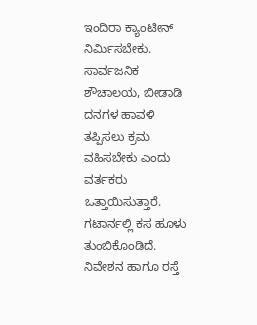ಇಂದಿರಾ ಕ್ಯಾಂಟೀನ್ ನಿರ್ಮಿಸಬೇಕು. ಸಾರ್ವಜನಿಕ ಶೌಚಾಲಯ, ಬೀಡಾಡಿ ದನಗಳ ಹಾವಳಿ ತಪ್ಪಿಸಲು ಕ್ರಮ ವಹಿಸಬೇಕು ಎಂದು ವರ್ತಕರು ಒತ್ತಾಯಿಸುತ್ತಾರೆ.
ಗಟಾರ್ನಲ್ಲಿ ಕಸ ಹೂಳು ತುಂಬಿಕೊಂಡಿದೆ. ನಿವೇಶನ ಹಾಗೂ ರಸ್ತೆ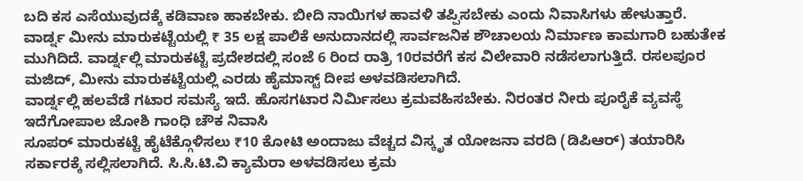ಬದಿ ಕಸ ಎಸೆಯುವುದಕ್ಕೆ ಕಡಿವಾಣ ಹಾಕಬೇಕು. ಬೀದಿ ನಾಯಿಗಳ ಹಾವಳಿ ತಪ್ಪಿಸಬೇಕು ಎಂದು ನಿವಾಸಿಗಳು ಹೇಳುತ್ತಾರೆ.
ವಾರ್ಡ್ನ ಮೀನು ಮಾರುಕಟ್ಟೆಯಲ್ಲಿ ₹ 35 ಲಕ್ಷ ಪಾಲಿಕೆ ಅನುದಾನದಲ್ಲಿ ಸಾರ್ವಜನಿಕ ಶೌಚಾಲಯ ನಿರ್ಮಾಣ ಕಾಮಗಾರಿ ಬಹುತೇಕ ಮುಗಿದಿದೆ. ವಾರ್ಡ್ನಲ್ಲಿ ಮಾರುಕಟ್ಟೆ ಪ್ರದೇಶದಲ್ಲಿ ಸಂಜೆ 6 ರಿಂದ ರಾತ್ರಿ 10ರವರೆಗೆ ಕಸ ವಿಲೇವಾರಿ ನಡೆಸಲಾಗುತ್ತಿದೆ. ರಸಲಪೂರ ಮಜಿದ್, ಮೀನು ಮಾರುಕಟ್ಟೆಯಲ್ಲಿ ಎರಡು ಹೈಮಾಸ್ಟ್ ದೀಪ ಅಳವಡಿಸಲಾಗಿದೆ.
ವಾರ್ಡ್ನಲ್ಲಿ ಹಲವೆಡೆ ಗಟಾರ ಸಮಸ್ಯೆ ಇದೆ. ಹೊಸಗಟಾರ ನಿರ್ಮಿಸಲು ಕ್ರಮವಹಿಸಬೇಕು. ನಿರಂತರ ನೀರು ಪೂರೈಕೆ ವ್ಯವಸ್ಥೆ ಇದೆಗೋಪಾಲ ಜೋಶಿ ಗಾಂಧಿ ಚೌಕ ನಿವಾಸಿ
ಸೂಪರ್ ಮಾರುಕಟ್ಟೆ ಹೈಟೆಕ್ಗೊಳಿಸಲು ₹10 ಕೋಟಿ ಅಂದಾಜು ವೆಚ್ಚದ ವಿಸ್ಕೃತ ಯೋಜನಾ ವರದಿ (ಡಿಪಿಆರ್) ತಯಾರಿಸಿ ಸರ್ಕಾರಕ್ಕೆ ಸಲ್ಲಿಸಲಾಗಿದೆ. ಸಿ.ಸಿ.ಟಿ.ವಿ ಕ್ಯಾಮೆರಾ ಅಳವಡಿಸಲು ಕ್ರಮ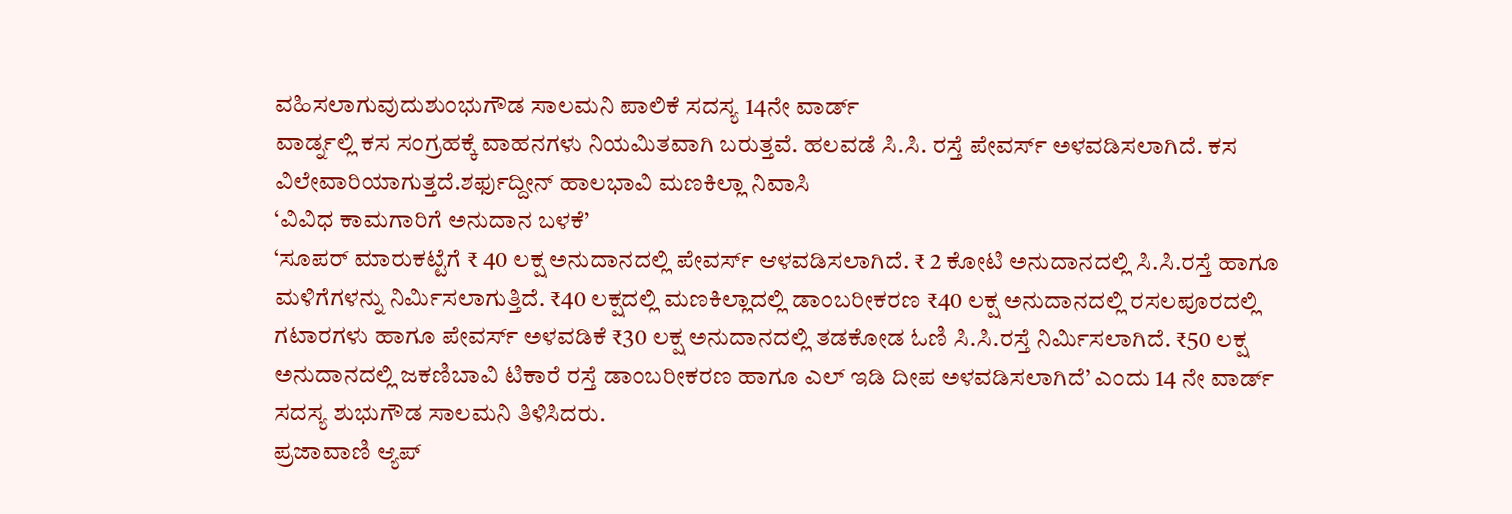ವಹಿಸಲಾಗುವುದುಶುಂಭುಗೌಡ ಸಾಲಮನಿ ಪಾಲಿಕೆ ಸದಸ್ಯ 14ನೇ ವಾರ್ಡ್
ವಾರ್ಡ್ನಲ್ಲಿ ಕಸ ಸಂಗ್ರಹಕ್ಕೆ ವಾಹನಗಳು ನಿಯಮಿತವಾಗಿ ಬರುತ್ತವೆ. ಹಲವಡೆ ಸಿ.ಸಿ. ರಸ್ತೆ ಪೇವರ್ಸ್ ಅಳವಡಿಸಲಾಗಿದೆ. ಕಸ ವಿಲೇವಾರಿಯಾಗುತ್ತದೆ.ಶರ್ಫುದ್ದೀನ್ ಹಾಲಭಾವಿ ಮಣಕಿಲ್ಲಾ ನಿವಾಸಿ
‘ವಿವಿಧ ಕಾಮಗಾರಿಗೆ ಅನುದಾನ ಬಳಕೆ’
‘ಸೂಪರ್ ಮಾರುಕಟ್ಟೆಗೆ ₹ 40 ಲಕ್ಷ ಅನುದಾನದಲ್ಲಿ ಪೇವರ್ಸ್ ಆಳವಡಿಸಲಾಗಿದೆ. ₹ 2 ಕೋಟಿ ಅನುದಾನದಲ್ಲಿ ಸಿ.ಸಿ.ರಸ್ತೆ ಹಾಗೂ ಮಳಿಗೆಗಳನ್ನು ನಿರ್ಮಿಸಲಾಗುತ್ತಿದೆ. ₹40 ಲಕ್ಷದಲ್ಲಿ ಮಣಕಿಲ್ಲಾದಲ್ಲಿ ಡಾಂಬರೀಕರಣ ₹40 ಲಕ್ಷ ಅನುದಾನದಲ್ಲಿ ರಸಲಪೂರದಲ್ಲಿ ಗಟಾರಗಳು ಹಾಗೂ ಪೇವರ್ಸ್ ಅಳವಡಿಕೆ ₹30 ಲಕ್ಷ ಅನುದಾನದಲ್ಲಿ ತಡಕೋಡ ಓಣಿ ಸಿ.ಸಿ.ರಸ್ತೆ ನಿರ್ಮಿಸಲಾಗಿದೆ. ₹50 ಲಕ್ಷ ಅನುದಾನದಲ್ಲಿ ಜಕಣಿಬಾವಿ ಟಿಕಾರೆ ರಸ್ತೆ ಡಾಂಬರೀಕರಣ ಹಾಗೂ ಎಲ್ ಇಡಿ ದೀಪ ಅಳವಡಿಸಲಾಗಿದೆ’ ಎಂದು 14 ನೇ ವಾರ್ಡ್ ಸದಸ್ಯ ಶುಭುಗೌಡ ಸಾಲಮನಿ ತಿಳಿಸಿದರು.
ಪ್ರಜಾವಾಣಿ ಆ್ಯಪ್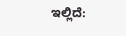ಇಲ್ಲಿದೆ: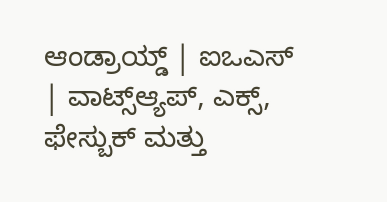ಆಂಡ್ರಾಯ್ಡ್ | ಐಒಎಸ್ | ವಾಟ್ಸ್ಆ್ಯಪ್, ಎಕ್ಸ್, ಫೇಸ್ಬುಕ್ ಮತ್ತು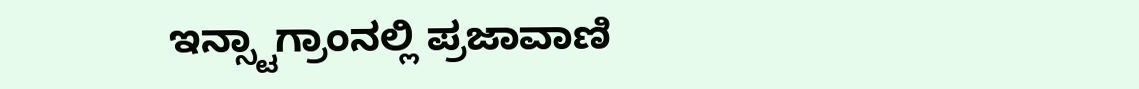ಇನ್ಸ್ಟಾಗ್ರಾಂನಲ್ಲಿ ಪ್ರಜಾವಾಣಿ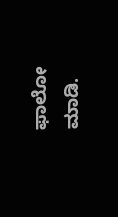ಫಾಲೋ ಮಾಡಿ.